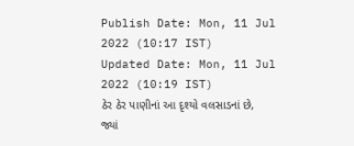Publish Date: Mon, 11 Jul 2022 (10:17 IST)
Updated Date: Mon, 11 Jul 2022 (10:19 IST)
ઠેર ઠેર પાણીનાં આ દૃશ્યો વલસાડનાં છે, જ્યાં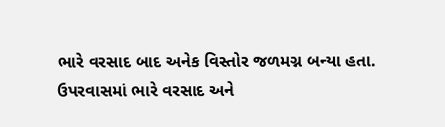ભારે વરસાદ બાદ અનેક વિસ્તોર જળમગ્ન બન્યા હતા.
ઉપરવાસમાં ભારે વરસાદ અને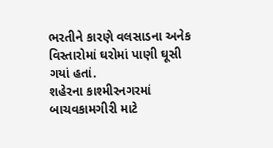ભરતીને કારણે વલસાડના અનેક વિસ્તારોમાં ઘરોમાં પાણી ઘૂસી ગયાં હતાં.
શહેરના કાશ્મીરનગરમાં બાચવકામગીરી માટે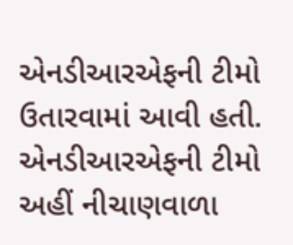એનડીઆરએફની ટીમો ઉતારવામાં આવી હતી.
એનડીઆરએફની ટીમો અહીં નીચાણવાળા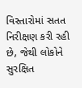વિસ્તારોમાં સતત નિરીક્ષણ કરી રહી છે, જેથી લોકોને સુરક્ષિત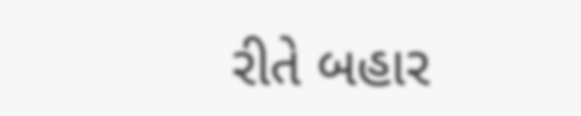રીતે બહાર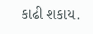કાઢી શકાય.